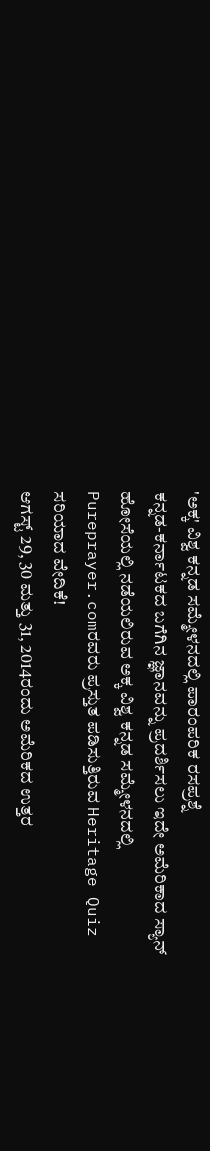'ಅಕ್ಕ' ವಿಶ್ವ ಕನ್ನಡ ಸಮ್ಮೇಳನದಲ್ಲಿ ಪಾರಂಪರಿಕ ರಸಪ್ರಶ್ನೆ
ಕನ್ನಡ-ಕರ್ನಾಟಕದ ಬಗೆಗಿನ ಜ್ಞಾನವನ್ನು ಪ್ರದರ್ಶಿಸಲು ಇದೇ ಅಮೆರಿಕಾದ ಸ್ಯಾನ್ ಹೋಸೆಯಲ್ಲಿ ನಡೆಯಲಿರುವ ಅಕ್ಕ ವಿಶ್ವ ಕನ್ನಡ ಸಮ್ಮೇಳನದಲ್ಲಿ Pureprayer.comರವರು ಪ್ರಸ್ತುತ ಪಡಿಸುತ್ತಿರುವ Heritage Quiz ಸರಿಯಾದ ವೇದಿಕೆ!
ಆಗಸ್ಟ್ 29, 30 ಮತ್ತು 31, 2014ರಂದು ಅಮೆರಿಕದ ಉತ್ತರ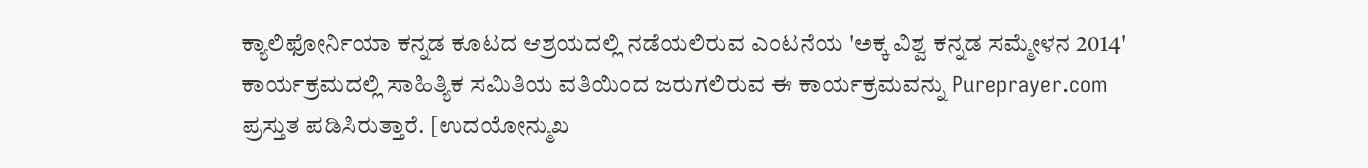ಕ್ಯಾಲಿಫೋರ್ನಿಯಾ ಕನ್ನಡ ಕೂಟದ ಆಶ್ರಯದಲ್ಲಿ ನಡೆಯಲಿರುವ ಎಂಟನೆಯ 'ಅಕ್ಕ ವಿಶ್ವ ಕನ್ನಡ ಸಮ್ಮೇಳನ 2014' ಕಾರ್ಯಕ್ರಮದಲ್ಲಿ ಸಾಹಿತ್ಯಿಕ ಸಮಿತಿಯ ವತಿಯಿಂದ ಜರುಗಲಿರುವ ಈ ಕಾರ್ಯಕ್ರಮವನ್ನು Pureprayer.com ಪ್ರಸ್ತುತ ಪಡಿಸಿರುತ್ತಾರೆ. [ಉದಯೋನ್ಮುಖ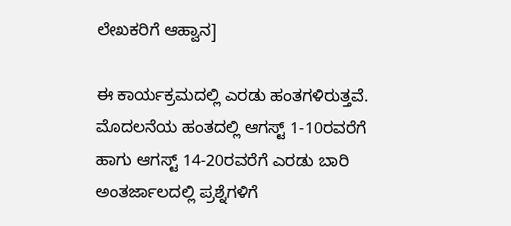ಲೇಖಕರಿಗೆ ಆಹ್ವಾನ]

ಈ ಕಾರ್ಯಕ್ರಮದಲ್ಲಿ ಎರಡು ಹಂತಗಳಿರುತ್ತವೆ. ಮೊದಲನೆಯ ಹಂತದಲ್ಲಿ ಆಗಸ್ಟ್ 1-10ರವರೆಗೆ ಹಾಗು ಆಗಸ್ಟ್ 14-20ರವರೆಗೆ ಎರಡು ಬಾರಿ ಅಂತರ್ಜಾಲದಲ್ಲಿ ಪ್ರಶ್ನೆಗಳಿಗೆ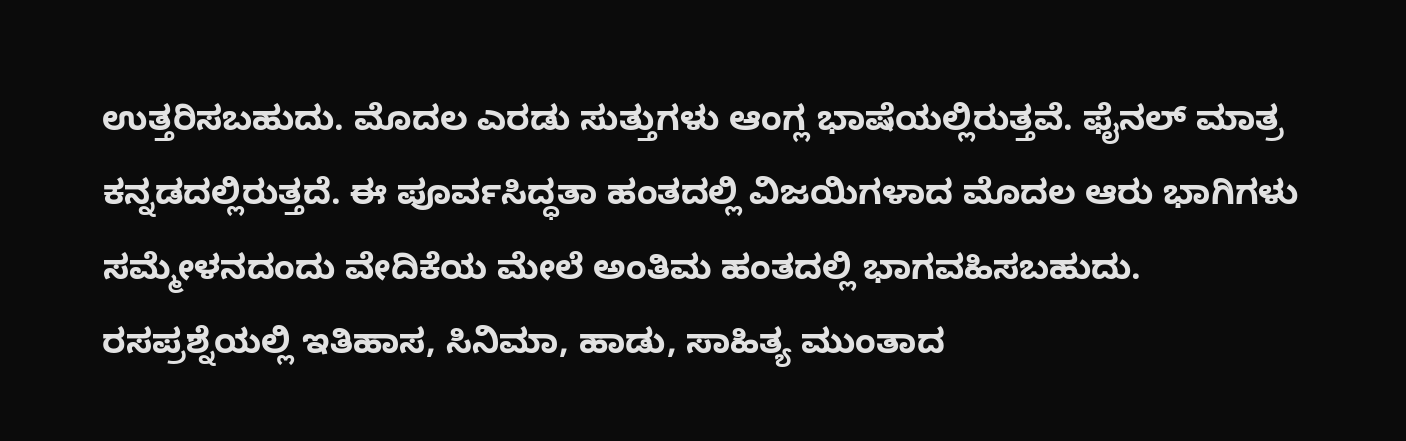ಉತ್ತರಿಸಬಹುದು. ಮೊದಲ ಎರಡು ಸುತ್ತುಗಳು ಆಂಗ್ಲ ಭಾಷೆಯಲ್ಲಿರುತ್ತವೆ. ಫೈನಲ್ ಮಾತ್ರ ಕನ್ನಡದಲ್ಲಿರುತ್ತದೆ. ಈ ಪೂರ್ವಸಿದ್ಧತಾ ಹಂತದಲ್ಲಿ ವಿಜಯಿಗಳಾದ ಮೊದಲ ಆರು ಭಾಗಿಗಳು ಸಮ್ಮೇಳನದಂದು ವೇದಿಕೆಯ ಮೇಲೆ ಅಂತಿಮ ಹಂತದಲ್ಲಿ ಭಾಗವಹಿಸಬಹುದು.
ರಸಪ್ರಶ್ನೆಯಲ್ಲಿ ಇತಿಹಾಸ, ಸಿನಿಮಾ, ಹಾಡು, ಸಾಹಿತ್ಯ ಮುಂತಾದ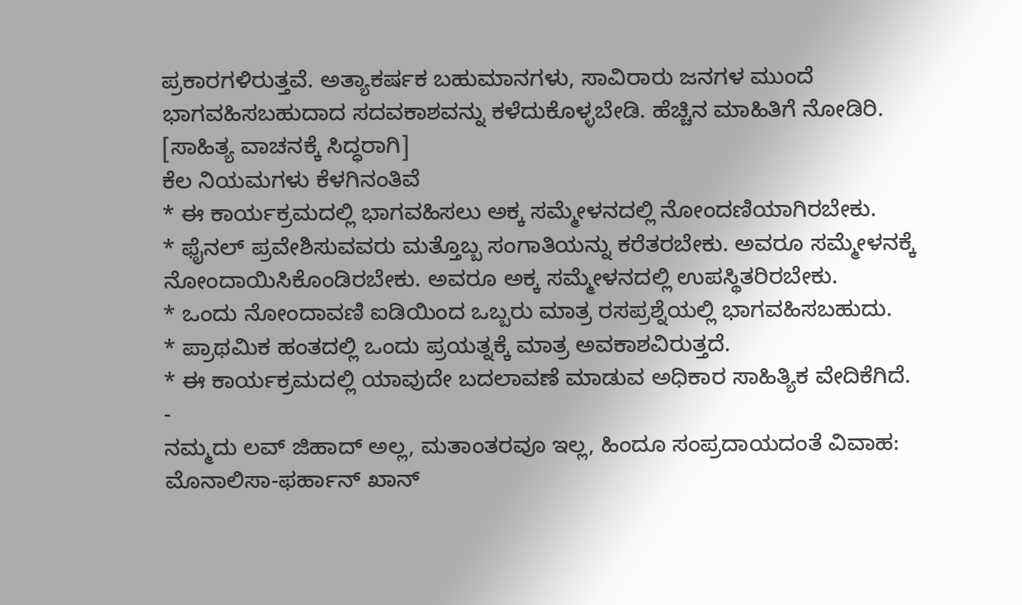ಪ್ರಕಾರಗಳಿರುತ್ತವೆ. ಅತ್ಯಾಕರ್ಷಕ ಬಹುಮಾನಗಳು, ಸಾವಿರಾರು ಜನಗಳ ಮುಂದೆ ಭಾಗವಹಿಸಬಹುದಾದ ಸದವಕಾಶವನ್ನು ಕಳೆದುಕೊಳ್ಳಬೇಡಿ. ಹೆಚ್ಚಿನ ಮಾಹಿತಿಗೆ ನೋಡಿರಿ. [ಸಾಹಿತ್ಯ ವಾಚನಕ್ಕೆ ಸಿದ್ಧರಾಗಿ]
ಕೆಲ ನಿಯಮಗಳು ಕೆಳಗಿನಂತಿವೆ
* ಈ ಕಾರ್ಯಕ್ರಮದಲ್ಲಿ ಭಾಗವಹಿಸಲು ಅಕ್ಕ ಸಮ್ಮೇಳನದಲ್ಲಿ ನೋಂದಣಿಯಾಗಿರಬೇಕು.
* ಫೈನಲ್ ಪ್ರವೇಶಿಸುವವರು ಮತ್ತೊಬ್ಬ ಸಂಗಾತಿಯನ್ನು ಕರೆತರಬೇಕು. ಅವರೂ ಸಮ್ಮೇಳನಕ್ಕೆ ನೋಂದಾಯಿಸಿಕೊಂಡಿರಬೇಕು. ಅವರೂ ಅಕ್ಕ ಸಮ್ಮೇಳನದಲ್ಲಿ ಉಪಸ್ಥಿತರಿರಬೇಕು.
* ಒಂದು ನೋಂದಾವಣಿ ಐಡಿಯಿಂದ ಒಬ್ಬರು ಮಾತ್ರ ರಸಪ್ರಶ್ನೆಯಲ್ಲಿ ಭಾಗವಹಿಸಬಹುದು.
* ಪ್ರಾಥಮಿಕ ಹಂತದಲ್ಲಿ ಒಂದು ಪ್ರಯತ್ನಕ್ಕೆ ಮಾತ್ರ ಅವಕಾಶವಿರುತ್ತದೆ.
* ಈ ಕಾರ್ಯಕ್ರಮದಲ್ಲಿ ಯಾವುದೇ ಬದಲಾವಣೆ ಮಾಡುವ ಅಧಿಕಾರ ಸಾಹಿತ್ಯಿಕ ವೇದಿಕೆಗಿದೆ.
-
ನಮ್ಮದು ಲವ್ ಜಿಹಾದ್ ಅಲ್ಲ, ಮತಾಂತರವೂ ಇಲ್ಲ, ಹಿಂದೂ ಸಂಪ್ರದಾಯದಂತೆ ವಿವಾಹ: ಮೊನಾಲಿಸಾ-ಫರ್ಹಾನ್ ಖಾನ್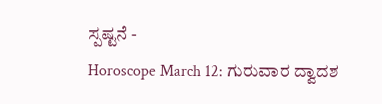ಸ್ಪಷ್ಟನೆ -
Horoscope March 12: ಗುರುವಾರ ದ್ವಾದಶ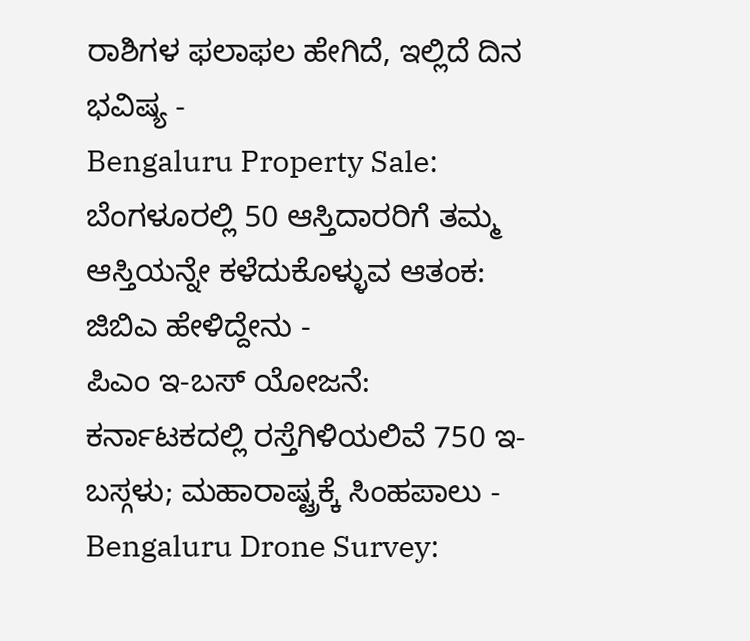ರಾಶಿಗಳ ಫಲಾಫಲ ಹೇಗಿದೆ, ಇಲ್ಲಿದೆ ದಿನ ಭವಿಷ್ಯ -
Bengaluru Property Sale: ಬೆಂಗಳೂರಲ್ಲಿ 50 ಆಸ್ತಿದಾರರಿಗೆ ತಮ್ಮ ಆಸ್ತಿಯನ್ನೇ ಕಳೆದುಕೊಳ್ಳುವ ಆತಂಕ: ಜಿಬಿಎ ಹೇಳಿದ್ದೇನು -
ಪಿಎಂ ಇ-ಬಸ್ ಯೋಜನೆ: ಕರ್ನಾಟಕದಲ್ಲಿ ರಸ್ತೆಗಿಳಿಯಲಿವೆ 750 ಇ-ಬಸ್ಗಳು; ಮಹಾರಾಷ್ಟ್ರಕ್ಕೆ ಸಿಂಹಪಾಲು -
Bengaluru Drone Survey: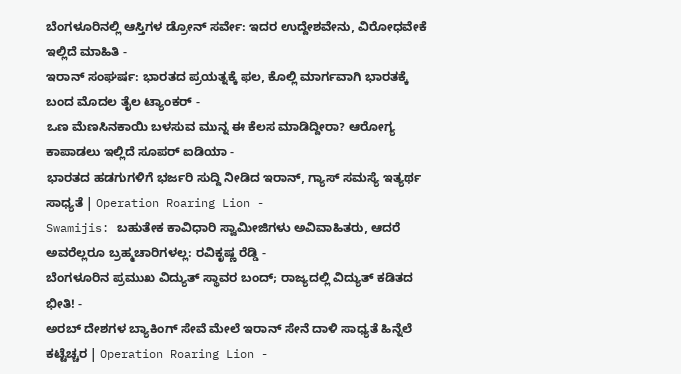ಬೆಂಗಳೂರಿನಲ್ಲಿ ಆಸ್ತಿಗಳ ಡ್ರೋನ್ ಸರ್ವೇ: ಇದರ ಉದ್ದೇಶವೇನು, ವಿರೋಧವೇಕೆ ಇಲ್ಲಿದೆ ಮಾಹಿತಿ -
ಇರಾನ್ ಸಂಘರ್ಷ: ಭಾರತದ ಪ್ರಯತ್ನಕ್ಕೆ ಫಲ, ಕೊಲ್ಲಿ ಮಾರ್ಗವಾಗಿ ಭಾರತಕ್ಕೆ ಬಂದ ಮೊದಲ ತೈಲ ಟ್ಯಾಂಕರ್ -
ಒಣ ಮೆಣಸಿನಕಾಯಿ ಬಳಸುವ ಮುನ್ನ ಈ ಕೆಲಸ ಮಾಡಿದ್ದೀರಾ? ಆರೋಗ್ಯ ಕಾಪಾಡಲು ಇಲ್ಲಿದೆ ಸೂಪರ್ ಐಡಿಯಾ -
ಭಾರತದ ಹಡಗುಗಳಿಗೆ ಭರ್ಜರಿ ಸುದ್ದಿ ನೀಡಿದ ಇರಾನ್, ಗ್ಯಾಸ್ ಸಮಸ್ಯೆ ಇತ್ಯರ್ಥ ಸಾಧ್ಯತೆ | Operation Roaring Lion -
Swamijis: ಬಹುತೇಕ ಕಾವಿಧಾರಿ ಸ್ವಾಮೀಜಿಗಳು ಅವಿವಾಹಿತರು, ಆದರೆ ಅವರೆಲ್ಲರೂ ಬ್ರಹ್ಮಚಾರಿಗಳಲ್ಲ: ರವಿಕೃಷ್ಣ ರೆಡ್ಡಿ -
ಬೆಂಗಳೂರಿನ ಪ್ರಮುಖ ವಿದ್ಯುತ್ ಸ್ಥಾವರ ಬಂದ್; ರಾಜ್ಯದಲ್ಲಿ ವಿದ್ಯುತ್ ಕಡಿತದ ಭೀತಿ! -
ಅರಬ್ ದೇಶಗಳ ಬ್ಯಾಕಿಂಗ್ ಸೇವೆ ಮೇಲೆ ಇರಾನ್ ಸೇನೆ ದಾಳಿ ಸಾಧ್ಯತೆ ಹಿನ್ನೆಲೆ ಕಟ್ಟೆಚ್ಚರ | Operation Roaring Lion -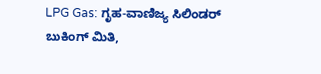LPG Gas: ಗೃಹ-ವಾಣಿಜ್ಯ ಸಿಲಿಂಡರ್ ಬುಕಿಂಗ್ ಮಿತಿ,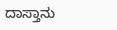ದಾಸ್ತಾನು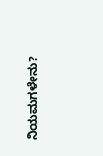ನಿಯಮಗಳೇನು?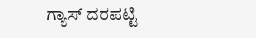ಗ್ಯಾಸ್ ದರಪಟ್ಟಿ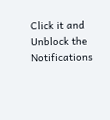Click it and Unblock the Notifications